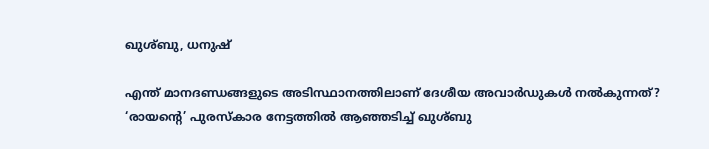ഖുശ്ബു, ധനുഷ്

എന്ത് മാനദണ്ഡങ്ങളുടെ അടിസ്ഥാനത്തിലാണ് ദേശീയ അവാർഡുകൾ നൽകുന്നത്? ‘രായന്‍റെ’ പുരസ്കാര നേട്ടത്തിൽ ആഞ്ഞടിച്ച് ഖുശ്ബു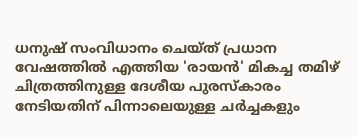ധനുഷ് സംവിധാനം ചെയ്ത് പ്രധാന വേഷത്തിൽ എത്തിയ 'രായൻ' മികച്ച തമിഴ് ചിത്രത്തിനുള്ള ദേശീയ പുരസ്കാരം നേടിയതിന് പിന്നാലെയുള്ള ചർച്ചകളും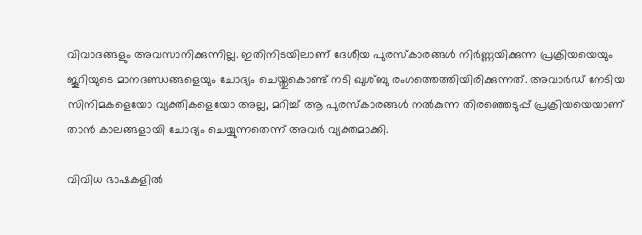വിവാദങ്ങളും അവസാനിക്കുന്നില്ല. ഇതിനിടയിലാണ് ദേശീയ പുരസ്കാരങ്ങൾ നിർണ്ണയിക്കുന്ന പ്രക്രിയയെയും ജൂറിയുടെ മാനദണ്ഡങ്ങളെയും ചോദ്യം ചെയ്തുകൊണ്ട് നടി ഖുശ്ബു രംഗത്തെത്തിയിരിക്കുന്നത്. അവാർഡ് നേടിയ സിനിമകളെയോ വ്യക്തികളെയോ അല്ല, മറിച്ച് ആ പുരസ്കാരങ്ങൾ നൽകുന്ന തിരഞ്ഞെടുപ്പ് പ്രക്രിയയെയാണ് താൻ കാലങ്ങളായി ചോദ്യം ചെയ്യുന്നതെന്ന് അവർ വ്യക്തമാക്കി.

വിവിധ ഭാഷകളിൽ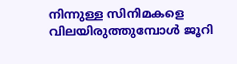നിന്നുള്ള സിനിമകളെ വിലയിരുത്തുമ്പോൾ ജൂറി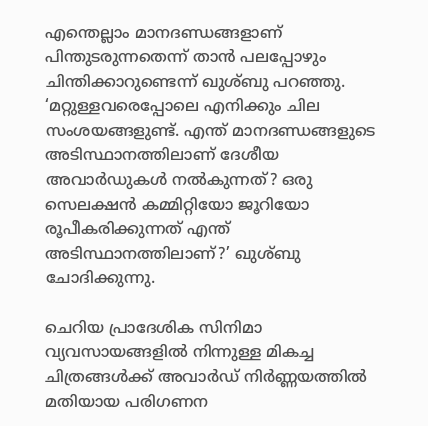എന്തെല്ലാം മാനദണ്ഡങ്ങളാണ് പിന്തുടരുന്നതെന്ന് താൻ പലപ്പോഴും ചിന്തിക്കാറുണ്ടെന്ന് ഖുശ്ബു പറഞ്ഞു. ‘മറ്റുള്ളവരെപ്പോലെ എനിക്കും ചില സംശയങ്ങളുണ്ട്. എന്ത് മാനദണ്ഡങ്ങളുടെ അടിസ്ഥാനത്തിലാണ് ദേശീയ അവാർഡുകൾ നൽകുന്നത്? ഒരു സെലക്ഷൻ കമ്മിറ്റിയോ ജൂറിയോ രൂപീകരിക്കുന്നത് എന്ത് അടിസ്ഥാനത്തിലാണ്?’ ഖുശ്ബു ചോദിക്കുന്നു.

ചെറിയ പ്രാദേശിക സിനിമാ വ്യവസായങ്ങളിൽ നിന്നുള്ള മികച്ച ചിത്രങ്ങൾക്ക് അവാർഡ് നിർണ്ണയത്തിൽ മതിയായ പരിഗണന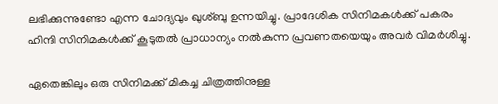ലഭിക്കുന്നുണ്ടോ എന്ന ചോദ്യവും ഖുശ്ബു ഉന്നയിച്ചു. പ്രാദേശിക സിനിമകൾക്ക് പകരം ഹിന്ദി സിനിമകൾക്ക് കൂടുതൽ പ്രാധാന്യം നൽകുന്ന പ്രവണതയെയും അവർ വിമർശിച്ചു.

ഏതെങ്കിലും ഒരു സിനിമക്ക് മികച്ച ചിത്രത്തിനുള്ള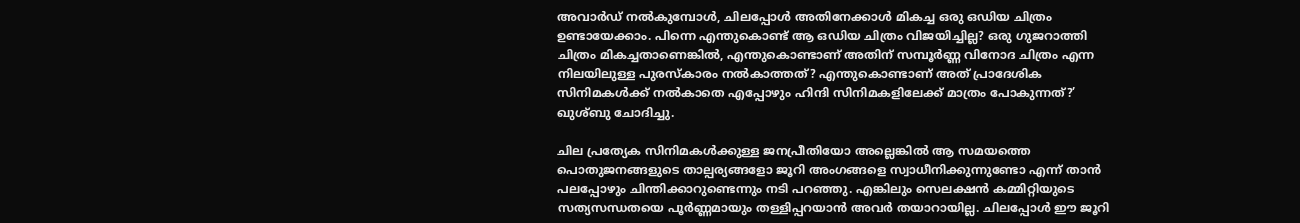അവാർഡ് നൽകുമ്പോൾ, ചിലപ്പോൾ അതിനേക്കാൾ മികച്ച ഒരു ഒഡിയ ചിത്രം ഉണ്ടായേക്കാം. പിന്നെ എന്തുകൊണ്ട് ആ ഒഡിയ ചിത്രം വിജയിച്ചില്ല? ഒരു ഗുജറാത്തി ചിത്രം മികച്ചതാണെങ്കിൽ, എന്തുകൊണ്ടാണ് അതിന് സമ്പൂർണ്ണ വിനോദ ചിത്രം എന്ന നിലയിലുള്ള പുരസ്കാരം നൽകാത്തത്? എന്തുകൊണ്ടാണ് അത് പ്രാദേശിക സിനിമകൾക്ക് നൽകാതെ എപ്പോഴും ഹിന്ദി സിനിമകളിലേക്ക് മാത്രം പോകുന്നത്?’ ഖുശ്ബു ചോദിച്ചു.

ചില പ്രത്യേക സിനിമകൾക്കുള്ള ജനപ്രീതിയോ അല്ലെങ്കിൽ ആ സമയത്തെ പൊതുജനങ്ങളുടെ താല്പര്യങ്ങളോ ജൂറി അംഗങ്ങളെ സ്വാധീനിക്കുന്നുണ്ടോ എന്ന് താൻ പലപ്പോഴും ചിന്തിക്കാറുണ്ടെന്നും നടി പറഞ്ഞു. എങ്കിലും സെലക്ഷൻ കമ്മിറ്റിയുടെ സത്യസന്ധതയെ പൂർണ്ണമായും തള്ളിപ്പറയാൻ അവർ തയാറായില്ല. ചിലപ്പോൾ ഈ ജൂറി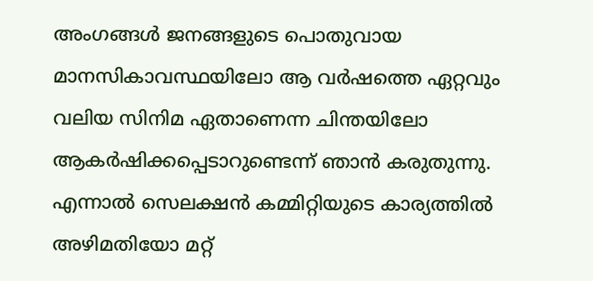അംഗങ്ങൾ ജനങ്ങളുടെ പൊതുവായ മാനസികാവസ്ഥയിലോ ആ വർഷത്തെ ഏറ്റവും വലിയ സിനിമ ഏതാണെന്ന ചിന്തയിലോ ആകർഷിക്കപ്പെടാറുണ്ടെന്ന് ഞാൻ കരുതുന്നു. എന്നാൽ സെലക്ഷൻ കമ്മിറ്റിയുടെ കാര്യത്തിൽ അഴിമതിയോ മറ്റ്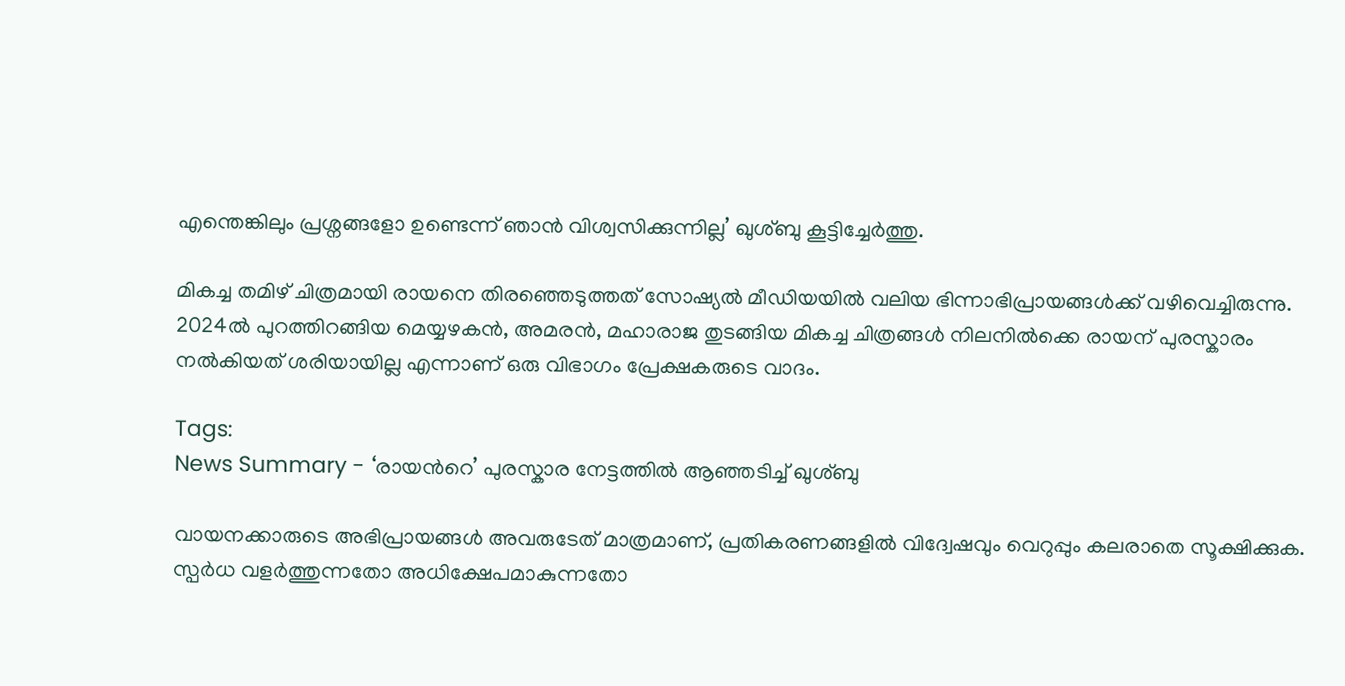എന്തെങ്കിലും പ്രശ്നങ്ങളോ ഉണ്ടെന്ന് ഞാൻ വിശ്വസിക്കുന്നില്ല’ ഖുശ്ബു കൂട്ടിച്ചേർത്തു.

മികച്ച തമിഴ് ചിത്രമായി രായനെ തിരഞ്ഞെടുത്തത് സോഷ്യൽ മീഡിയയിൽ വലിയ ഭിന്നാഭിപ്രായങ്ങൾക്ക് വഴിവെച്ചിരുന്നു. 2024ൽ പുറത്തിറങ്ങിയ മെയ്യഴകൻ, അമരൻ, മഹാരാജ തുടങ്ങിയ മികച്ച ചിത്രങ്ങൾ നിലനിൽക്കെ രായന് പുരസ്കാരം നൽകിയത് ശരിയായില്ല എന്നാണ് ഒരു വിഭാഗം പ്രേക്ഷകരുടെ വാദം.

Tags:
News Summary - ‘രായന്‍റെ’ പുരസ്കാര നേട്ടത്തിൽ ആഞ്ഞടിച്ച് ഖുശ്ബു

വായനക്കാരുടെ അഭിപ്രായങ്ങള്‍ അവരുടേത് മാത്രമാണ്, പ്രതികരണങ്ങളിൽ വിദ്വേഷവും വെറുപ്പും കലരാതെ സൂക്ഷിക്കുക. സ്പർധ വളർത്തുന്നതോ അധിക്ഷേപമാകുന്നതോ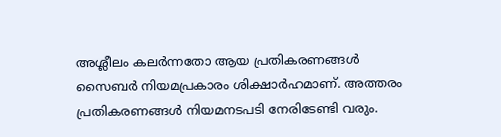അശ്ലീലം കലർന്നതോ ആയ പ്രതികരണങ്ങൾ സൈബർ നിയമപ്രകാരം ശിക്ഷാർഹമാണ്. അത്തരം പ്രതികരണങ്ങൾ നിയമനടപടി നേരിടേണ്ടി വരും.